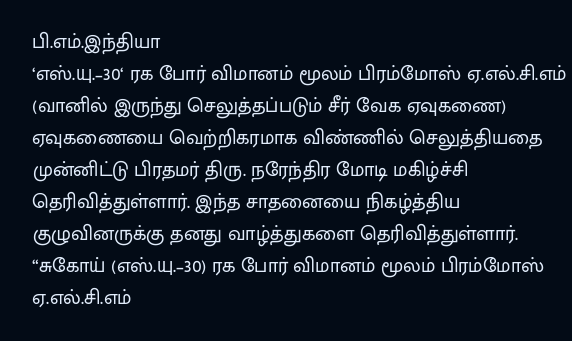பி.எம்.இந்தியா
‘எஸ்.யு.–30‘ ரக போர் விமானம் மூலம் பிரம்மோஸ் ஏ.எல்.சி.எம் (வானில் இருந்து செலுத்தப்படும் சீர் வேக ஏவுகணை) ஏவுகணையை வெற்றிகரமாக விண்ணில் செலுத்தியதை முன்னிட்டு பிரதமர் திரு. நரேந்திர மோடி மகிழ்ச்சி தெரிவித்துள்ளார். இந்த சாதனையை நிகழ்த்திய குழுவினருக்கு தனது வாழ்த்துகளை தெரிவித்துள்ளார்.
“சுகோய் (எஸ்.யு.–30) ரக போர் விமானம் மூலம் பிரம்மோஸ் ஏ.எல்.சி.எம்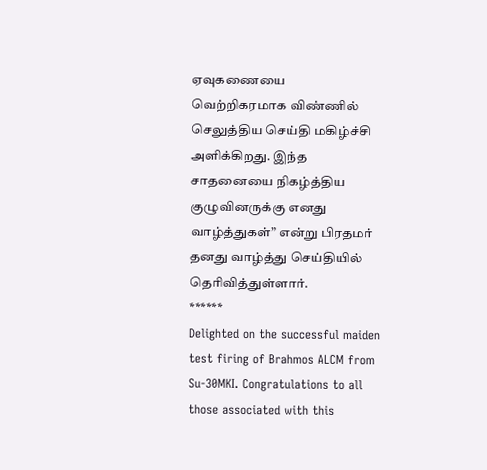ஏவுகணையை வெற்றிகரமாக விண்ணில் செலுத்திய செய்தி மகிழ்ச்சி அளிக்கிறது. இந்த சாதனையை நிகழ்த்திய குழுவினருக்கு எனது வாழ்த்துகள்” என்று பிரதமர் தனது வாழ்த்து செய்தியில் தெரிவித்துள்ளார்.
******
Delighted on the successful maiden test firing of Brahmos ALCM from Su-30MKI. Congratulations to all those associated with this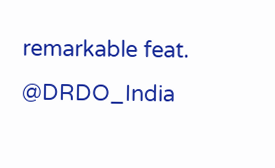remarkable feat. @DRDO_India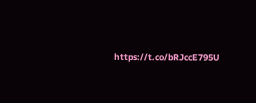https://t.co/bRJccE795U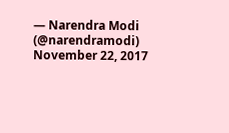— Narendra Modi (@narendramodi) November 22, 2017